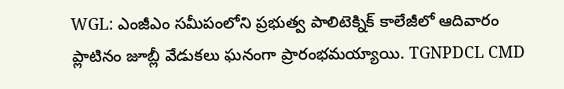WGL: ఎంజీఎం సమీపంలోని ప్రభుత్వ పాలిటెక్నిక్ కాలేజీలో ఆదివారం ప్లాటినం జూబ్లీ వేడుకలు ఘనంగా ప్రారంభమయ్యాయి. TGNPDCL CMD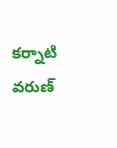కర్నాటి వరుణ్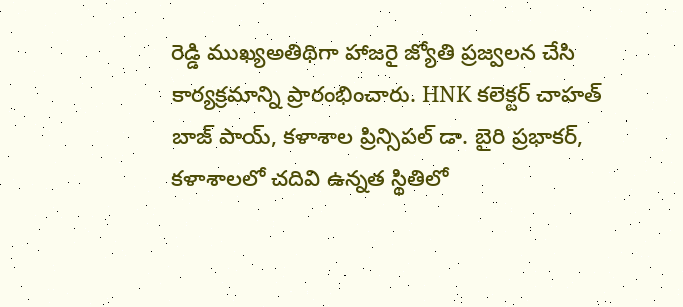రెడ్డి ముఖ్యఅతిథిగా హాజరై జ్యోతి ప్రజ్వలన చేసి కార్యక్రమాన్ని ప్రారంభించారు. HNK కలెక్టర్ చాహత్ బాజ్ పాయ్, కళాశాల ప్రిన్సిపల్ డా. బైరి ప్రభాకర్, కళాశాలలో చదివి ఉన్నత స్థితిలో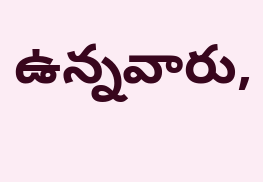ఉన్నవారు,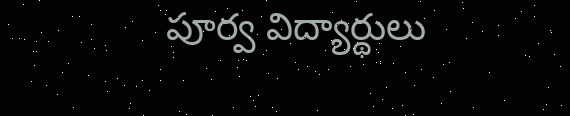పూర్వ విద్యార్థులు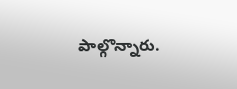పాల్గొన్నారు.